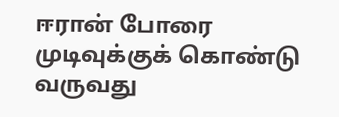ஈரான் போரை முடிவுக்குக் கொண்டு வருவது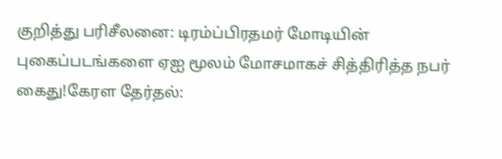குறித்து பரிசீலனை: டிரம்ப்பிரதமர் மோடியின் புகைப்படங்களை ஏஐ மூலம் மோசமாகச் சித்திரித்த நபர் கைது!கேரள தேர்தல்: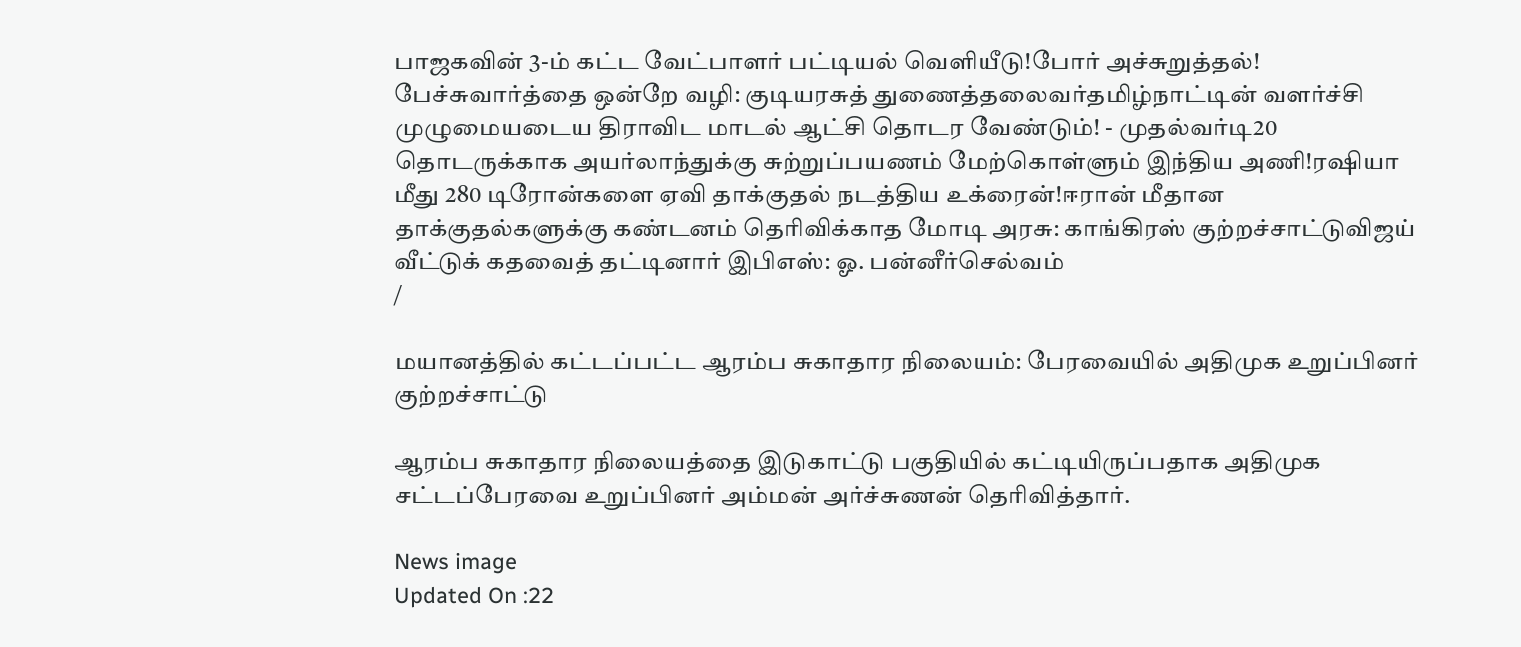பாஜகவின் 3-ம் கட்ட வேட்பாளர் பட்டியல் வெளியீடு!போர் அச்சுறுத்தல்! பேச்சுவார்த்தை ஒன்றே வழி: குடியரசுத் துணைத்தலைவர்தமிழ்நாட்டின் வளர்ச்சி முழுமையடைய திராவிட மாடல் ஆட்சி தொடர வேண்டும்! - முதல்வர்டி20 தொடருக்காக அயர்லாந்துக்கு சுற்றுப்பயணம் மேற்கொள்ளும் இந்திய அணி!ரஷியா மீது 280 டிரோன்களை ஏவி தாக்குதல் நடத்திய உக்ரைன்!ஈரான் மீதான தாக்குதல்களுக்கு கண்டனம் தெரிவிக்காத மோடி அரசு: காங்கிரஸ் குற்றச்சாட்டுவிஜய் வீட்டுக் கதவைத் தட்டினார் இபிஎஸ்: ஓ. பன்னீர்செல்வம்
/

மயானத்தில் கட்டப்பட்ட ஆரம்ப சுகாதார நிலையம்: பேரவையில் அதிமுக உறுப்பினர் குற்றச்சாட்டு

ஆரம்ப சுகாதார நிலையத்தை இடுகாட்டு பகுதியில் கட்டியிருப்பதாக அதிமுக சட்டப்பேரவை உறுப்பினர் அம்மன் அர்ச்சுணன் தெரிவித்தார்.

News image
Updated On :22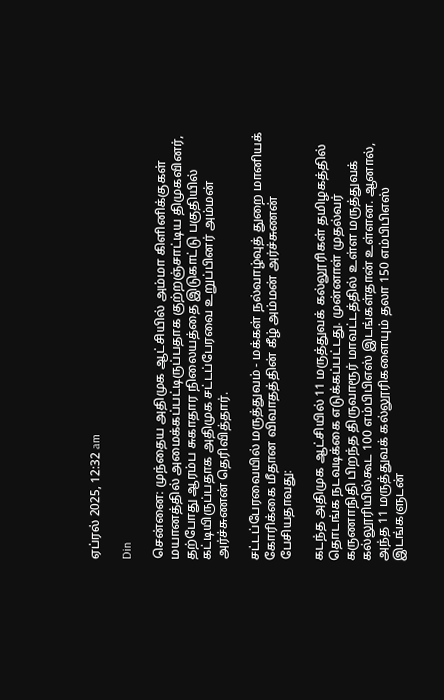ஏப்ரல் 2025, 12:32 am

Din

சென்னை: முந்தைய அதிமுக ஆட்சியில் அம்மா கிளினிக்குகள் மயானத்தில் அமைக்கப்பட்டிருப்பதாக குற்றஞ்சாட்டிய திமுகவினர், தற்போது ஆரம்ப சுகாதார நிலையத்தை இடுகாட்டு பகுதியில் கட்டியிருப்பதாக அதிமுக சட்டப்பேரவை உறுப்பினர் அம்மன் அர்ச்சுணன் தெரிவித்தார்.

சட்டப்பேரவையில் மருத்துவம் - மக்கள் நல்வாழ்வுத் துறை மானியக் கோரிக்கை மீதான விவாதத்தின் கீழ் அம்மன் அர்ச்சுணன் பேசியதாவது:

கடந்த அதிமுக ஆட்சியில் 11 மருத்துவக் கல்லூரிகள் தமிழகத்தில் தொடங்க நடவடிக்கை எடுக்கப்பட்டது. முன்னாள் முதல்வர் கருணாநிதி பிறந்த திருவாரூர் மாவட்டத்தில் உள்ள மருத்துவக் கல்லூரியில்கூட 100 எம்பிபிஎஸ் இடங்கள்தான் உள்ளன. ஆனால், அந்த 11 மருத்துவக் கல்லூரிகளையும் தலா 150 எம்பிபிஎஸ் இடங்களுடன்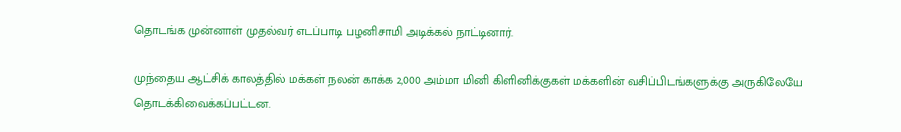தொடங்க முன்னாள் முதல்வர் எடப்பாடி பழனிசாமி அடிக்கல் நாட்டினார்.

முந்தைய ஆட்சிக் காலத்தில் மக்கள் நலன் காக்க 2,000 அம்மா மினி கிளினிக்குகள் மக்களின் வசிப்பிடங்களுக்கு அருகிலேயே தொடக்கிவைக்கப்பட்டன.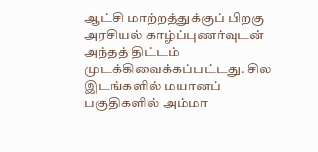ஆட்சி மாற்றத்துக்குப் பிறகு அரசியல் காழ்ப்புணர்வுடன் அந்தத் திட்டம் முடக்கிவைக்கப்பட்டது. சில இடங்களில் மயானப் பகுதிகளில் அம்மா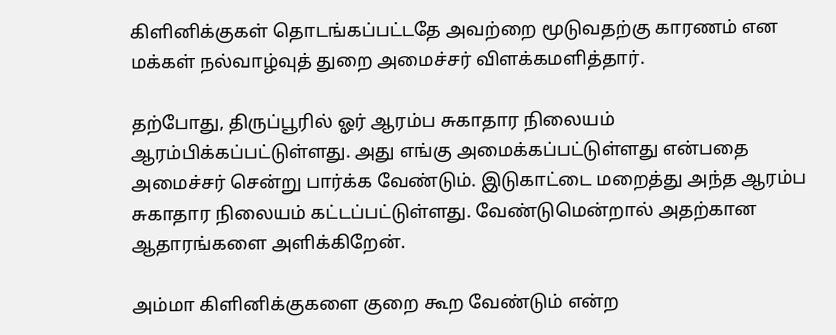கிளினிக்குகள் தொடங்கப்பட்டதே அவற்றை மூடுவதற்கு காரணம் என மக்கள் நல்வாழ்வுத் துறை அமைச்சர் விளக்கமளித்தார்.

தற்போது, திருப்பூரில் ஓர் ஆரம்ப சுகாதார நிலையம் ஆரம்பிக்கப்பட்டுள்ளது. அது எங்கு அமைக்கப்பட்டுள்ளது என்பதை அமைச்சர் சென்று பார்க்க வேண்டும். இடுகாட்டை மறைத்து அந்த ஆரம்ப சுகாதார நிலையம் கட்டப்பட்டுள்ளது. வேண்டுமென்றால் அதற்கான ஆதாரங்களை அளிக்கிறேன்.

அம்மா கிளினிக்குகளை குறை கூற வேண்டும் என்ற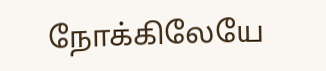நோக்கிலேயே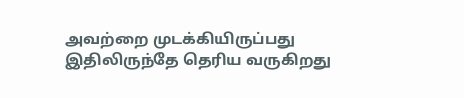அவற்றை முடக்கியிருப்பது இதிலிருந்தே தெரிய வருகிறது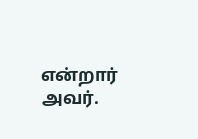என்றார் அவர்.